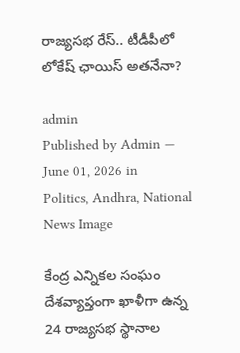రాజ్య‌స‌భ రేస్‌.. టీడీపీలో లోకేష్ ఛాయిస్ అత‌నేనా?

admin
Published by Admin — June 01, 2026 in Politics, Andhra, National
News Image

కేంద్ర ఎన్నికల సంఘం దేశవ్యాప్తంగా ఖాళీగా ఉన్న 24 రాజ్యసభ స్థానాల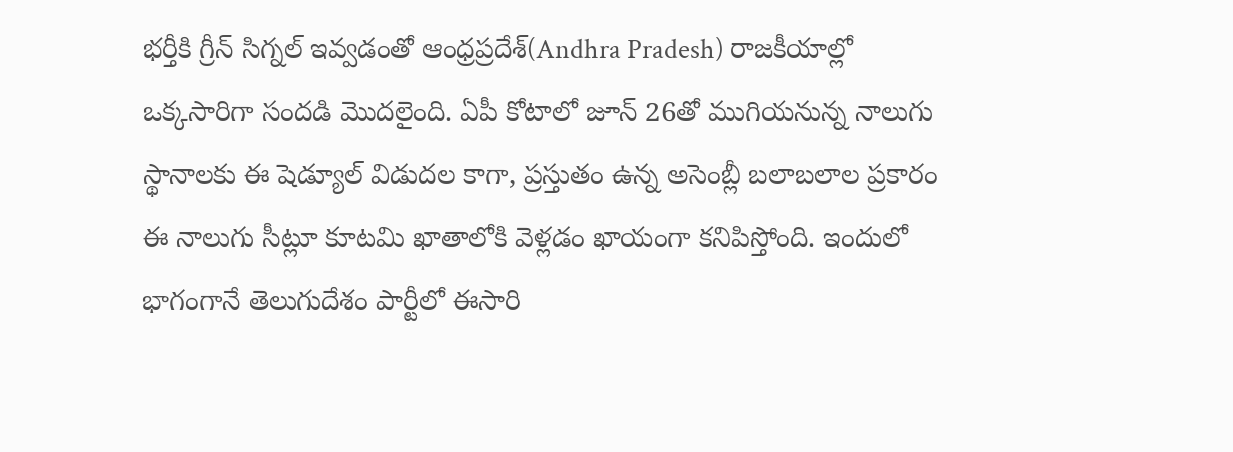భర్తీకి గ్రీన్ సిగ్నల్ ఇవ్వడంతో ఆంధ్రప్రదేశ్(Andhra Pradesh) రాజకీయాల్లో ఒక్కసారిగా సందడి మొదలైంది. ఏపీ కోటాలో జూన్ 26తో ముగియనున్న నాలుగు స్థానాలకు ఈ షెడ్యూల్ విడుదల కాగా, ప్రస్తుతం ఉన్న అసెంబ్లీ బలాబలాల ప్రకారం ఈ నాలుగు సీట్లూ కూటమి ఖాతాలోకి వెళ్లడం ఖాయంగా కనిపిస్తోంది. ఇందులో భాగంగానే తెలుగుదేశం పార్టీలో ఈసారి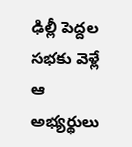ఢిల్లీ పెద్దల సభకు వెళ్లే ఆ అభ్యర్థులు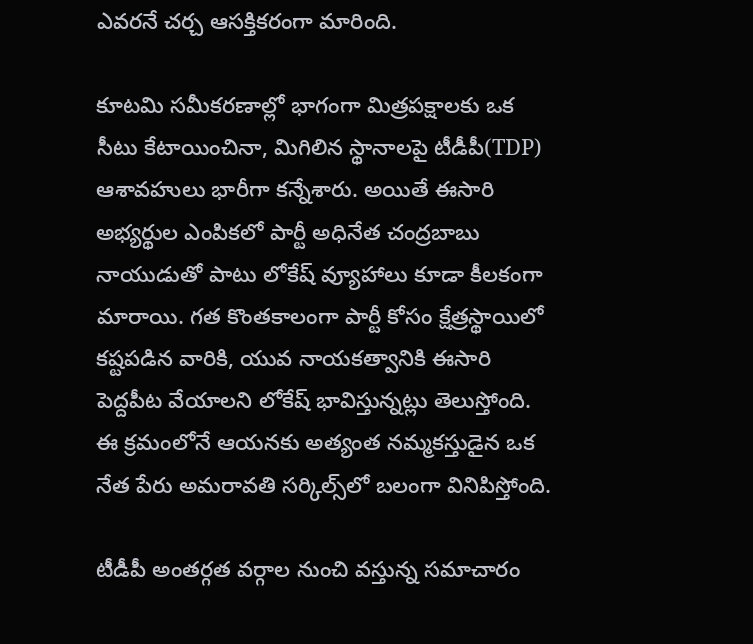ఎవరనే చర్చ ఆసక్తికరంగా మారింది.

కూటమి సమీకరణాల్లో భాగంగా మిత్రపక్షాలకు ఒక సీటు కేటాయించినా, మిగిలిన స్థానాలపై టీడీపీ(TDP) ఆశావహులు భారీగా కన్నేశారు. అయితే ఈసారి అభ్యర్థుల ఎంపికలో పార్టీ అధినేత చంద్రబాబు నాయుడుతో పాటు లోకేష్ వ్యూహాలు కూడా కీలకంగా మారాయి. గత కొంతకాలంగా పార్టీ కోసం క్షేత్రస్థాయిలో కష్టపడిన వారికి, యువ నాయకత్వానికి ఈసారి పెద్దపీట వేయాలని లోకేష్ భావిస్తున్నట్లు తెలుస్తోంది. ఈ క్రమంలోనే ఆయనకు అత్యంత నమ్మకస్తుడైన ఒక నేత పేరు అమరావతి సర్కిల్స్‌లో బలంగా వినిపిస్తోంది.

టీడీపీ అంతర్గత వర్గాల నుంచి వస్తున్న సమాచారం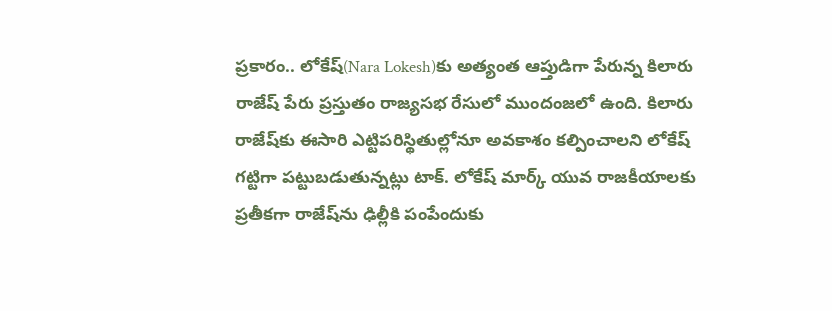ప్రకారం.. లోకేష్‌(Nara Lokesh)కు అత్యంత ఆప్తుడిగా పేరున్న కిలారు రాజేష్‌ పేరు ప్రస్తుతం రాజ్యసభ రేసులో ముందంజలో ఉంది. కిలారు రాజేష్‌కు ఈసారి ఎట్టిపరిస్థితుల్లోనూ అవకాశం కల్పించాలని లోకేష్ గట్టిగా పట్టుబడుతున్నట్లు టాక్. లోకేష్ మార్క్ యువ రాజకీయాలకు ప్రతీకగా రాజేష్‌ను ఢిల్లీకి పంపేందుకు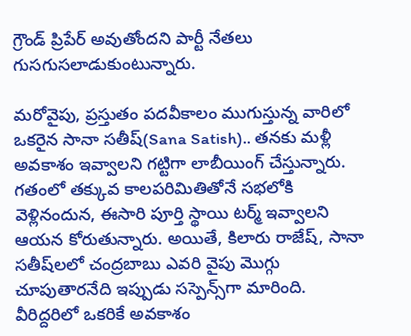గ్రౌండ్ ప్రిపేర్ అవుతోందని పార్టీ నేతలు గుసగుసలాడుకుంటున్నారు.

మరోవైపు, ప్రస్తుతం పదవీకాలం ముగుస్తున్న వారిలో ఒకరైన సానా సతీష్(Sana Satish).. తనకు మళ్లీ అవకాశం ఇవ్వాలని గట్టిగా లాబీయింగ్ చేస్తున్నారు. గతంలో తక్కువ కాలపరిమితితోనే సభలోకి వెళ్లినందున, ఈసారి పూర్తి స్థాయి టర్మ్ ఇవ్వాలని ఆయన కోరుతున్నారు. అయితే, కిలారు రాజేష్, సానా సతీష్‌లలో చంద్రబాబు ఎవరి వైపు మొగ్గు చూపుతారనేది ఇప్పుడు సస్పెన్స్‌గా మారింది. వీరిద్దరిలో ఒకరికే అవకాశం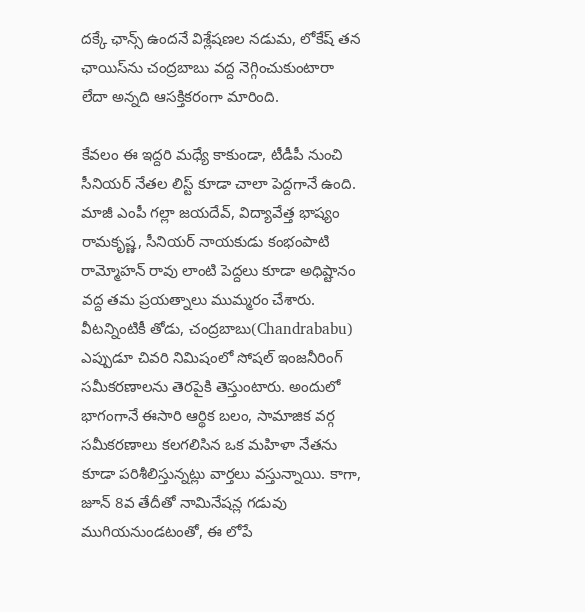దక్కే ఛాన్స్ ఉందనే విశ్లేషణల నడుమ, లోకేష్ తన ఛాయిస్‌ను చంద్రబాబు వద్ద నెగ్గించుకుంటారా లేదా అన్నది ఆసక్తికరంగా మారింది.

కేవలం ఈ ఇద్దరి మధ్యే కాకుండా, టీడీపీ నుంచి సీనియర్ నేతల లిస్ట్ కూడా చాలా పెద్దగానే ఉంది. మాజీ ఎంపీ గల్లా జయదేవ్, విద్యావేత్త భాష్యం రామకృష్ణ, సీనియర్ నాయకుడు కంభంపాటి రామ్మోహన్ రావు లాంటి పెద్దలు కూడా అధిష్టానం వద్ద తమ ప్రయత్నాలు ముమ్మరం చేశారు. వీటన్నింటికీ తోడు, చంద్రబాబు(Chandrababu) ఎప్పుడూ చివరి నిమిషంలో సోషల్ ఇంజనీరింగ్ సమీకరణాలను తెరపైకి తెస్తుంటారు. అందులో భాగంగానే ఈసారి ఆర్థిక బలం, సామాజిక వర్గ సమీకరణాలు కలగలిసిన ఒక మహిళా నేతను కూడా పరిశీలిస్తున్నట్లు వార్తలు వస్తున్నాయి. కాగా, జూన్ 8వ తేదీతో నామినేషన్ల గడువు ముగియనుండటంతో, ఈ లోపే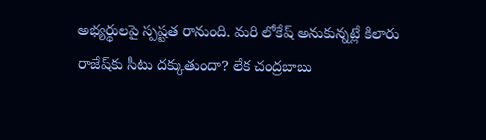అభ్యర్థులపై స్పష్టత రానుంది. మరి లోకేష్ అనుకున్నట్లే కిలారు రాజేష్‌కు సీటు దక్కుతుందా? లేక చంద్రబాబు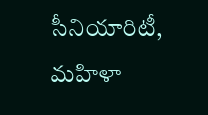సీనియారిటీ, మహిళా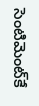సెంటిమెంట్‌కే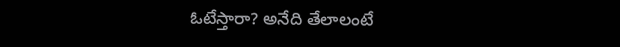ఓటేస్తారా? అనేది తేలాలంటే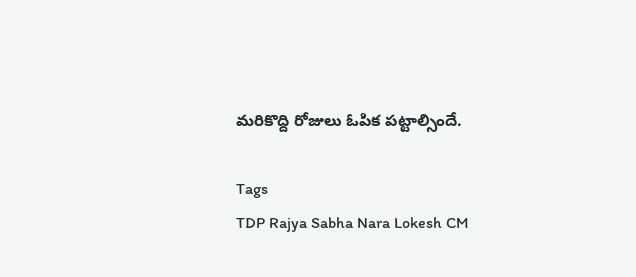మరికొద్ది రోజులు ఓపిక పట్టాల్సిందే.

Tags
TDP Rajya Sabha Nara Lokesh CM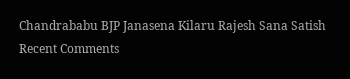Chandrababu BJP Janasena Kilaru Rajesh Sana Satish
Recent Comments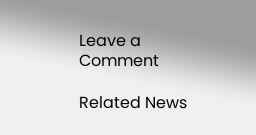Leave a Comment

Related News